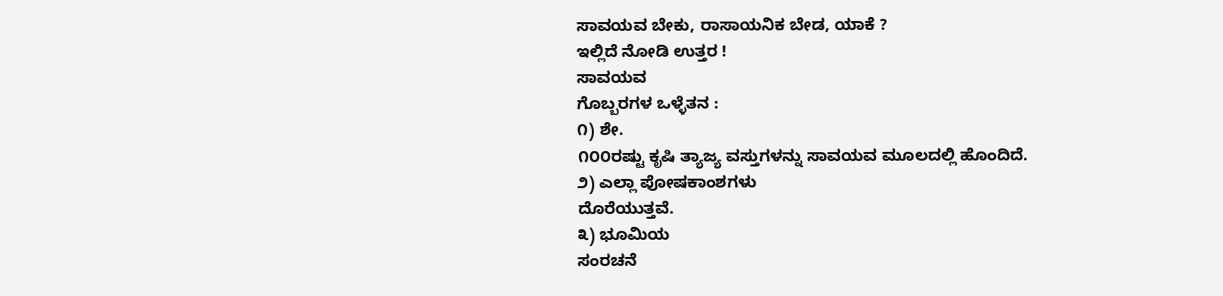ಸಾವಯವ ಬೇಕು, ರಾಸಾಯನಿಕ ಬೇಡ, ಯಾಕೆ ?
ಇಲ್ಲಿದೆ ನೋಡಿ ಉತ್ತರ !
ಸಾವಯವ
ಗೊಬ್ಬರಗಳ ಒಳ್ಳೆತನ :
೧) ಶೇ.
೧೦೦ರಷ್ಟು ಕೃಷಿ ತ್ಯಾಜ್ಯ ವಸ್ತುಗಳನ್ನು ಸಾವಯವ ಮೂಲದಲ್ಲಿ ಹೊಂದಿದೆ.
೨) ಎಲ್ಲಾ ಪೋಷಕಾಂಶಗಳು
ದೊರೆಯುತ್ತವೆ.
೩) ಭೂಮಿಯ
ಸಂರಚನೆ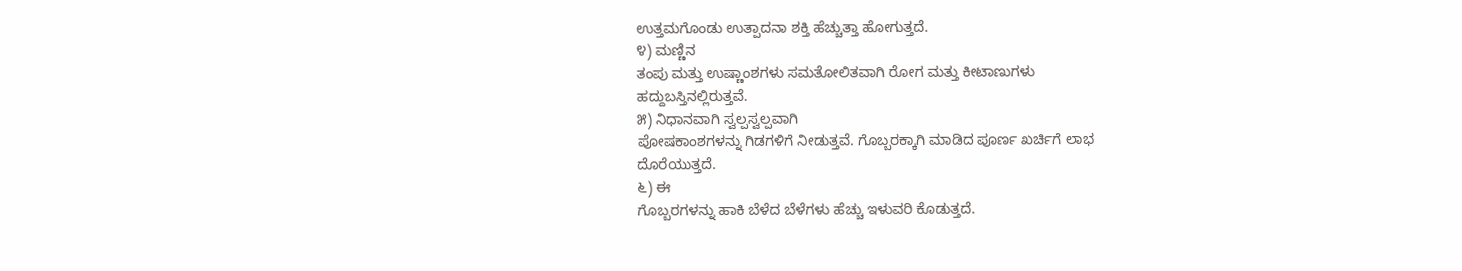ಉತ್ತಮಗೊಂಡು ಉತ್ಪಾದನಾ ಶಕ್ತಿ ಹೆಚ್ಚುತ್ತಾ ಹೋಗುತ್ತದೆ.
೪) ಮಣ್ಣಿನ
ತಂಪು ಮತ್ತು ಉಷ್ಣಾಂಶಗಳು ಸಮತೋಲಿತವಾಗಿ ರೋಗ ಮತ್ತು ಕೀಟಾಣುಗಳು
ಹದ್ದುಬಸ್ತಿನಲ್ಲಿರುತ್ತವೆ.
೫) ನಿಧಾನವಾಗಿ ಸ್ವಲ್ಪಸ್ವಲ್ಪವಾಗಿ
ಪೋಷಕಾಂಶಗಳನ್ನು ಗಿಡಗಳಿಗೆ ನೀಡುತ್ತವೆ. ಗೊಬ್ಬರಕ್ಕಾಗಿ ಮಾಡಿದ ಪೂರ್ಣ ಖರ್ಚಿಗೆ ಲಾಭ
ದೊರೆಯುತ್ತದೆ.
೬) ಈ
ಗೊಬ್ಬರಗಳನ್ನು ಹಾಕಿ ಬೆಳೆದ ಬೆಳೆಗಳು ಹೆಚ್ಚು ಇಳುವರಿ ಕೊಡುತ್ತದೆ.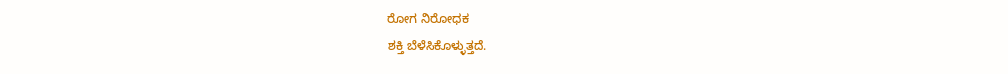ರೋಗ ನಿರೋಧಕ
ಶಕ್ತಿ ಬೆಳೆಸಿಕೊಳ್ಳುತ್ತದೆ.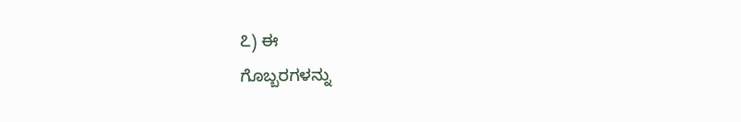೭) ಈ
ಗೊಬ್ಬರಗಳನ್ನು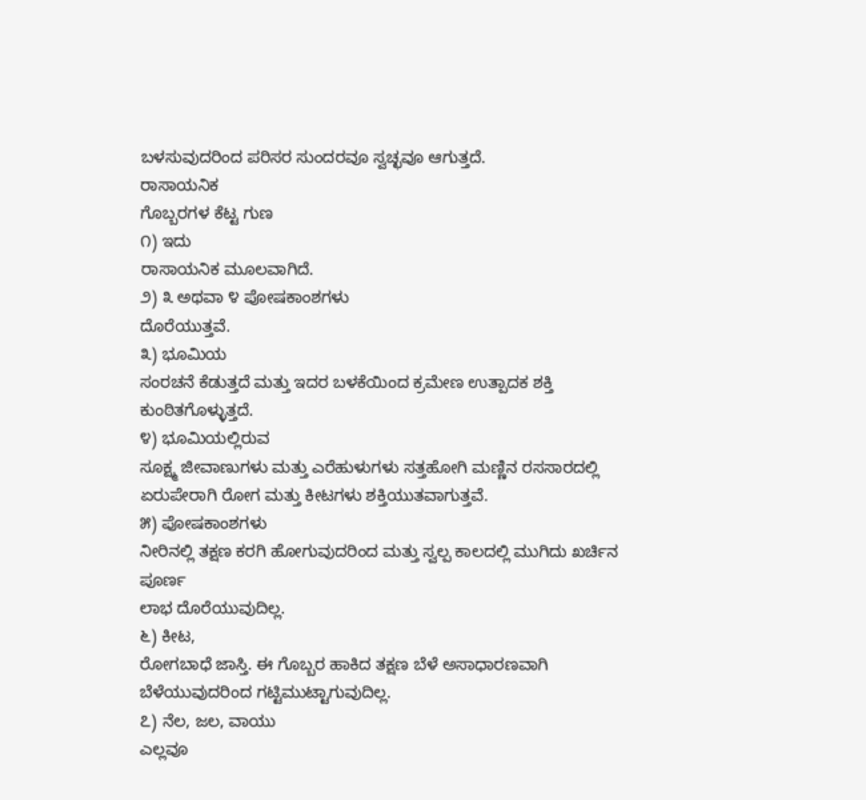ಬಳಸುವುದರಿಂದ ಪರಿಸರ ಸುಂದರವೂ ಸ್ವಚ್ಛವೂ ಆಗುತ್ತದೆ.
ರಾಸಾಯನಿಕ
ಗೊಬ್ಬರಗಳ ಕೆಟ್ಟ ಗುಣ
೧) ಇದು
ರಾಸಾಯನಿಕ ಮೂಲವಾಗಿದೆ.
೨) ೩ ಅಥವಾ ೪ ಪೋಷಕಾಂಶಗಳು
ದೊರೆಯುತ್ತವೆ.
೩) ಭೂಮಿಯ
ಸಂರಚನೆ ಕೆಡುತ್ತದೆ ಮತ್ತು ಇದರ ಬಳಕೆಯಿಂದ ಕ್ರಮೇಣ ಉತ್ಪಾದಕ ಶಕ್ತಿ
ಕುಂಠಿತಗೊಳ್ಳುತ್ತದೆ.
೪) ಭೂಮಿಯಲ್ಲಿರುವ
ಸೂಕ್ಷ್ಮ ಜೀವಾಣುಗಳು ಮತ್ತು ಎರೆಹುಳುಗಳು ಸತ್ತಹೋಗಿ ಮಣ್ಣಿನ ರಸಸಾರದಲ್ಲಿ
ಏರುಪೇರಾಗಿ ರೋಗ ಮತ್ತು ಕೀಟಗಳು ಶಕ್ತಿಯುತವಾಗುತ್ತವೆ.
೫) ಪೋಷಕಾಂಶಗಳು
ನೀರಿನಲ್ಲಿ ತಕ್ಷಣ ಕರಗಿ ಹೋಗುವುದರಿಂದ ಮತ್ತು ಸ್ವಲ್ಪ ಕಾಲದಲ್ಲಿ ಮುಗಿದು ಖರ್ಚಿನ ಪೂರ್ಣ
ಲಾಭ ದೊರೆಯುವುದಿಲ್ಲ.
೬) ಕೀಟ,
ರೋಗಬಾಧೆ ಜಾಸ್ತಿ. ಈ ಗೊಬ್ಬರ ಹಾಕಿದ ತಕ್ಷಣ ಬೆಳೆ ಅಸಾಧಾರಣವಾಗಿ
ಬೆಳೆಯುವುದರಿಂದ ಗಟ್ಟಿಮುಟ್ಟಾಗುವುದಿಲ್ಲ.
೭) ನೆಲ, ಜಲ, ವಾಯು
ಎಲ್ಲವೂ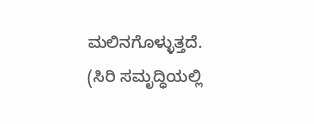ಮಲಿನಗೊಳ್ಳುತ್ತದೆ.
(ಸಿರಿ ಸಮೃದ್ಧಿಯಲ್ಲಿ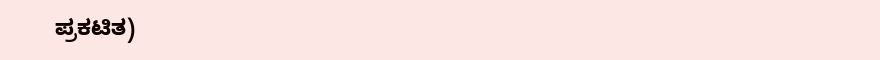ಪ್ರಕಟಿತ)